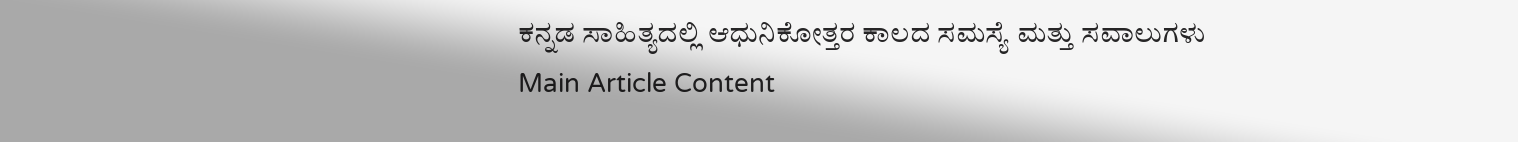ಕನ್ನಡ ಸಾಹಿತ್ಯದಲ್ಲಿ ಆಧುನಿಕೋತ್ತರ ಕಾಲದ ಸಮಸ್ಯೆ ಮತ್ತು ಸವಾಲುಗಳು
Main Article Content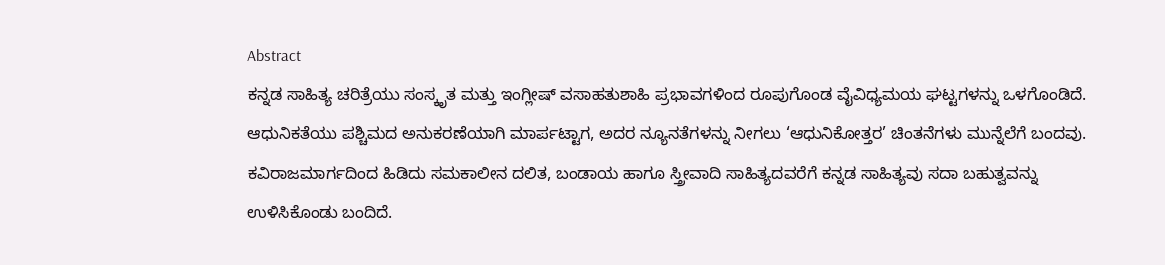Abstract
ಕನ್ನಡ ಸಾಹಿತ್ಯ ಚರಿತ್ರೆಯು ಸಂಸ್ಕೃತ ಮತ್ತು ಇಂಗ್ಲೀಷ್ ವಸಾಹತುಶಾಹಿ ಪ್ರಭಾವಗಳಿಂದ ರೂಪುಗೊಂಡ ವೈವಿಧ್ಯಮಯ ಘಟ್ಟಗಳನ್ನು ಒಳಗೊಂಡಿದೆ. ಆಧುನಿಕತೆಯು ಪಶ್ಚಿಮದ ಅನುಕರಣೆಯಾಗಿ ಮಾರ್ಪಟ್ಟಾಗ, ಅದರ ನ್ಯೂನತೆಗಳನ್ನು ನೀಗಲು ‘ಆಧುನಿಕೋತ್ತರ’ ಚಿಂತನೆಗಳು ಮುನ್ನೆಲೆಗೆ ಬಂದವು. ಕವಿರಾಜಮಾರ್ಗದಿಂದ ಹಿಡಿದು ಸಮಕಾಲೀನ ದಲಿತ, ಬಂಡಾಯ ಹಾಗೂ ಸ್ತ್ರೀವಾದಿ ಸಾಹಿತ್ಯದವರೆಗೆ ಕನ್ನಡ ಸಾಹಿತ್ಯವು ಸದಾ ಬಹುತ್ವವನ್ನು ಉಳಿಸಿಕೊಂಡು ಬಂದಿದೆ.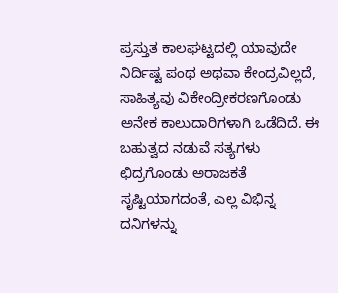ಪ್ರಸ್ತುತ ಕಾಲಘಟ್ಟದಲ್ಲಿ ಯಾವುದೇ ನಿರ್ದಿಷ್ಟ ಪಂಥ ಅಥವಾ ಕೇಂದ್ರವಿಲ್ಲದೆ, ಸಾಹಿತ್ಯವು ವಿಕೇಂದ್ರೀಕರಣಗೊಂಡು ಅನೇಕ ಕಾಲುದಾರಿಗಳಾಗಿ ಒಡೆದಿದೆ. ಈ ಬಹುತ್ವದ ನಡುವೆ ಸತ್ಯಗಳು ಛಿದ್ರಗೊಂಡು ಅರಾಜಕತೆ ಸೃಷ್ಟಿಯಾಗದಂತೆ, ಎಲ್ಲ ವಿಭಿನ್ನ ದನಿಗಳನ್ನು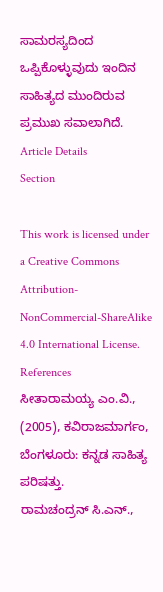ಸಾಮರಸ್ಯದಿಂದ ಒಪ್ಪಿಕೊಳ್ಳುವುದು ಇಂದಿನ ಸಾಹಿತ್ಯದ ಮುಂದಿರುವ ಪ್ರಮುಖ ಸವಾಲಾಗಿದೆ.
Article Details
Section

This work is licensed under a Creative Commons Attribution-NonCommercial-ShareAlike 4.0 International License.
References
ಸೀತಾರಾಮಯ್ಯ ಎಂ.ವಿ., (2005), ಕವಿರಾಜಮಾರ್ಗಂ, ಬೆಂಗಳೂರು: ಕನ್ನಡ ಸಾಹಿತ್ಯ ಪರಿಷತ್ತು.
ರಾಮಚಂದ್ರನ್ ಸಿ.ಎನ್.,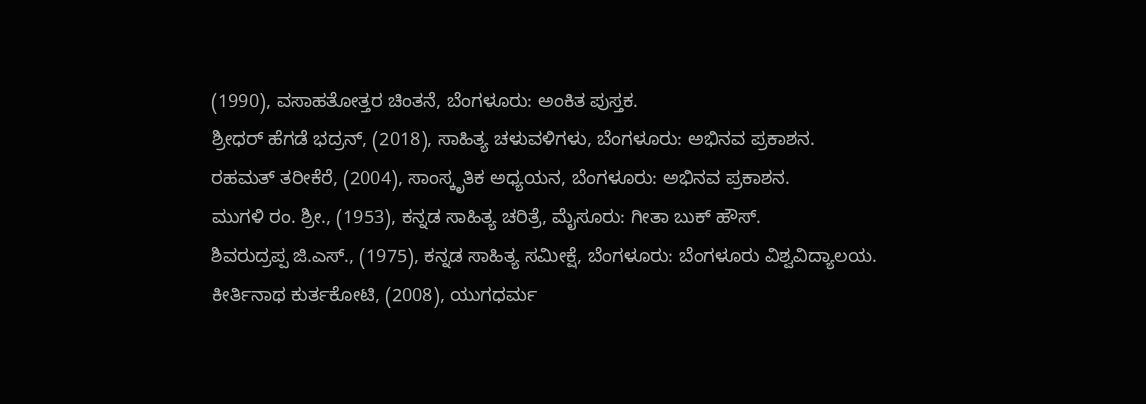(1990), ವಸಾಹತೋತ್ತರ ಚಿಂತನೆ, ಬೆಂಗಳೂರು: ಅಂಕಿತ ಪುಸ್ತಕ.
ಶ್ರೀಧರ್ ಹೆಗಡೆ ಭದ್ರನ್, (2018), ಸಾಹಿತ್ಯ ಚಳುವಳಿಗಳು, ಬೆಂಗಳೂರು: ಅಭಿನವ ಪ್ರಕಾಶನ.
ರಹಮತ್ ತರೀಕೆರೆ, (2004), ಸಾಂಸ್ಕೃತಿಕ ಅಧ್ಯಯನ, ಬೆಂಗಳೂರು: ಅಭಿನವ ಪ್ರಕಾಶನ.
ಮುಗಳಿ ರಂ. ಶ್ರೀ., (1953), ಕನ್ನಡ ಸಾಹಿತ್ಯ ಚರಿತ್ರೆ, ಮೈಸೂರು: ಗೀತಾ ಬುಕ್ ಹೌಸ್.
ಶಿವರುದ್ರಪ್ಪ ಜಿ.ಎಸ್., (1975), ಕನ್ನಡ ಸಾಹಿತ್ಯ ಸಮೀಕ್ಷೆ, ಬೆಂಗಳೂರು: ಬೆಂಗಳೂರು ವಿಶ್ವವಿದ್ಯಾಲಯ.
ಕೀರ್ತಿನಾಥ ಕುರ್ತಕೋಟಿ, (2008), ಯುಗಧರ್ಮ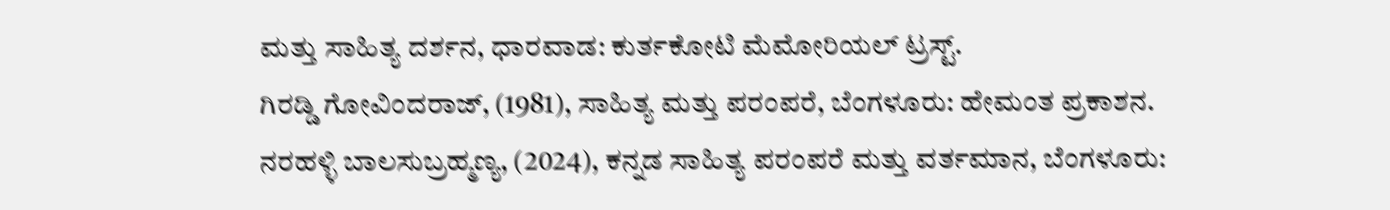ಮತ್ತು ಸಾಹಿತ್ಯ ದರ್ಶನ, ಧಾರವಾಡ: ಕುರ್ತಕೋಟಿ ಮೆಮೋರಿಯಲ್ ಟ್ರಸ್ಟ್.
ಗಿರಡ್ಡಿ ಗೋವಿಂದರಾಜ್, (1981), ಸಾಹಿತ್ಯ ಮತ್ತು ಪರಂಪರೆ, ಬೆಂಗಳೂರು: ಹೇಮಂತ ಪ್ರಕಾಶನ.
ನರಹಳ್ಳಿ ಬಾಲಸುಬ್ರಹ್ಮಣ್ಯ, (2024), ಕನ್ನಡ ಸಾಹಿತ್ಯ ಪರಂಪರೆ ಮತ್ತು ವರ್ತಮಾನ, ಬೆಂಗಳೂರು: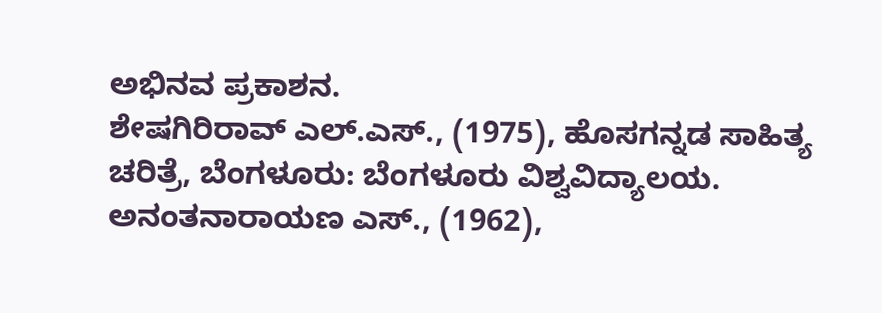ಅಭಿನವ ಪ್ರಕಾಶನ.
ಶೇಷಗಿರಿರಾವ್ ಎಲ್.ಎಸ್., (1975), ಹೊಸಗನ್ನಡ ಸಾಹಿತ್ಯ ಚರಿತ್ರೆ, ಬೆಂಗಳೂರು: ಬೆಂಗಳೂರು ವಿಶ್ವವಿದ್ಯಾಲಯ.
ಅನಂತನಾರಾಯಣ ಎಸ್., (1962),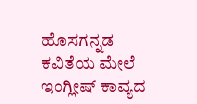ಹೊಸಗನ್ನಡ ಕವಿತೆಯ ಮೇಲೆ ಇಂಗ್ಲೀಷ್ ಕಾವ್ಯದ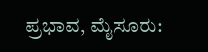ಪ್ರಭಾವ, ಮೈಸೂರು: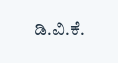ಡಿ.ವಿ.ಕೆ.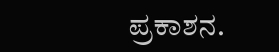ಪ್ರಕಾಶನ.